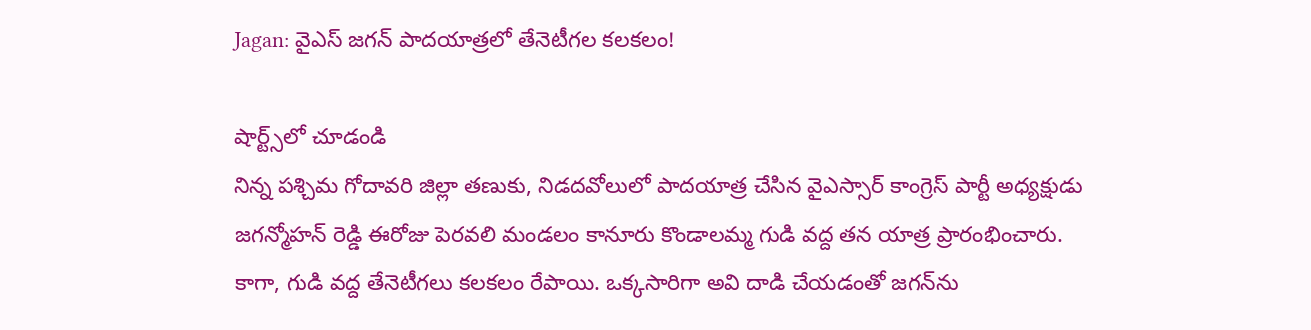Jagan: వైఎస్‌ జగన్‌ పాదయాత్రలో తేనెటీగల కలకలం!

షార్ట్స్‌లో చూడండి
నిన్న పశ్చిమ గోదావరి జిల్లా తణుకు, నిడదవోలులో పాదయాత్ర చేసిన వైఎస్సార్ కాంగ్రెస్‌ పార్టీ అధ్యక్షుడు జగన్మోహన్‌ రెడ్డి ఈరోజు పెరవలి మండలం కానూరు కొండాలమ్మ గుడి వద్ద తన యాత్ర ప్రారంభించారు. కాగా, గుడి వద్ద తేనెటీగలు కలకలం రేపాయి. ఒక్కసారిగా అవి దాడి చేయడంతో జగన్‌ను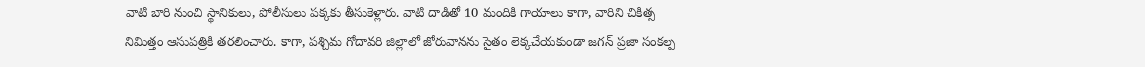వాటి బారి నుంచి స్థానికులు, పోలీసులు పక్కకు తీసుకెళ్లారు. వాటి దాడితో 10 మందికి గాయాలు కాగా, వారిని చికిత్స నిమిత్తం ఆసుపత్రికి తరలించారు. కాగా, పశ్చిమ గోదావరి జిల్లాలో జోరువానను సైతం లెక్కచేయకుండా జగన్‌ ప్రజా సంకల్ప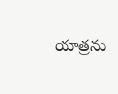యాత్రను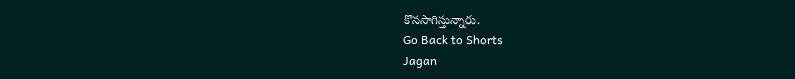కొనసాగిస్తున్నారు.
Go Back to Shorts
Jagan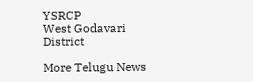YSRCP
West Godavari District

More Telugu News